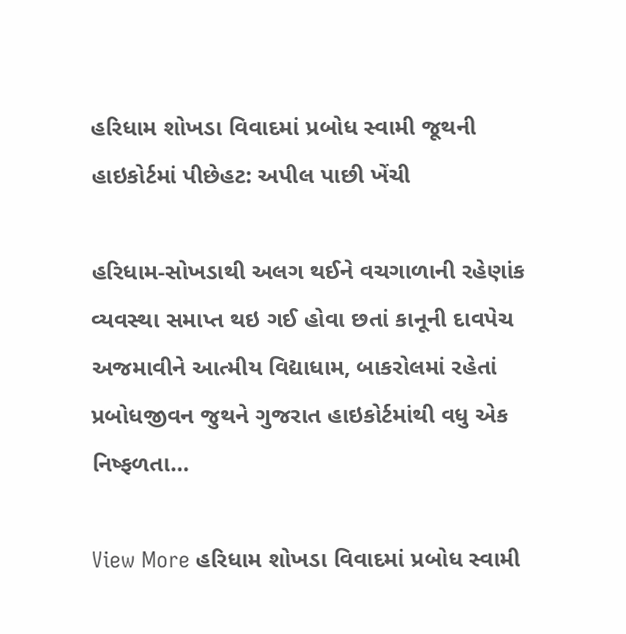હરિધામ શોખડા વિવાદમાં પ્રબોધ સ્વામી જૂથની હાઇકોર્ટમાં પીછેહટ: અપીલ પાછી ખેંચી

હરિધામ-સોખડાથી અલગ થઈને વચગાળાની રહેણાંક વ્યવસ્થા સમાપ્ત થઇ ગઈ હોવા છતાં કાનૂની દાવપેચ અજમાવીને આત્મીય વિદ્યાધામ, બાકરોલમાં રહેતાં પ્રબોધજીવન જુથને ગુજરાત હાઇકોર્ટમાંથી વધુ એક નિષ્ફળતા…

View More હરિધામ શોખડા વિવાદમાં પ્રબોધ સ્વામી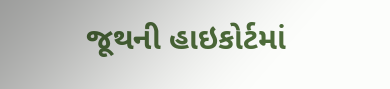જૂથની હાઇકોર્ટમાં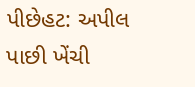પીછેહટ: અપીલ પાછી ખેંચી